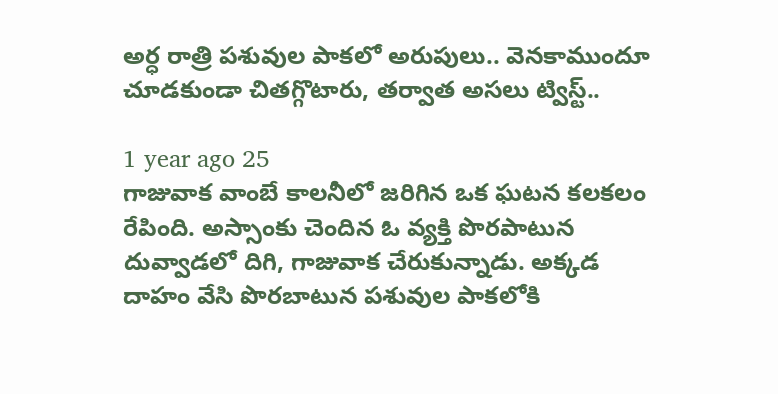అర్ధ రాత్రి పశువుల పాకలో అరుపులు.. వెనకాముందూ చూడకుండా చితగ్గొటారు, తర్వాత అసలు ట్విస్ట్..

1 year ago 25
గాజువాక వాంబే కాలనీలో జరిగిన ఒక ఘటన కలకలం రేపింది. అస్సాంకు చెందిన ఓ వ్యక్తి పొరపాటున దువ్వాడలో దిగి, గాజువాక చేరుకున్నాడు. అక్కడ దాహం వేసి పొరబాటున పశువుల పాకలోకి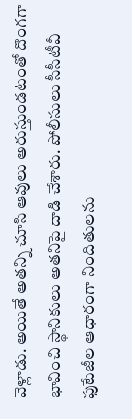వెళ్లాడు. అయితే అతన్ని చూసి ఆవులు అరుస్తుండటంతో దొంగగా భావించి స్థానికులు అతనిపై దాడి చేశారు. పోలీసులు సీసీటీవీ ఫుటేజీల ఆధారంగా నిందితులను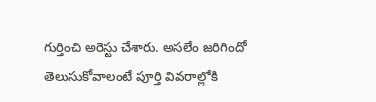గుర్తించి అరెస్టు చేశారు. అసలేం జరిగిందో తెలుసుకోవాలంటే పూర్తి వివరాల్లోకి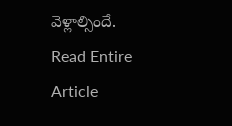వెళ్లాల్సిందే.
Read Entire Article